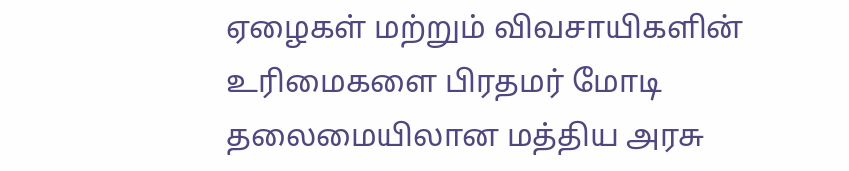ஏழைகள் மற்றும் விவசாயிகளின் உரிமைகளை பிரதமர் மோடி தலைமையிலான மத்திய அரசு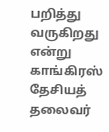பறித்து வருகிறது என்று காங்கிரஸ் தேசியத் தலைவர்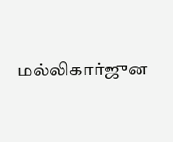மல்லிகார்ஜுன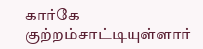கார்கே குற்றம்சாட்டியுள்ளார்